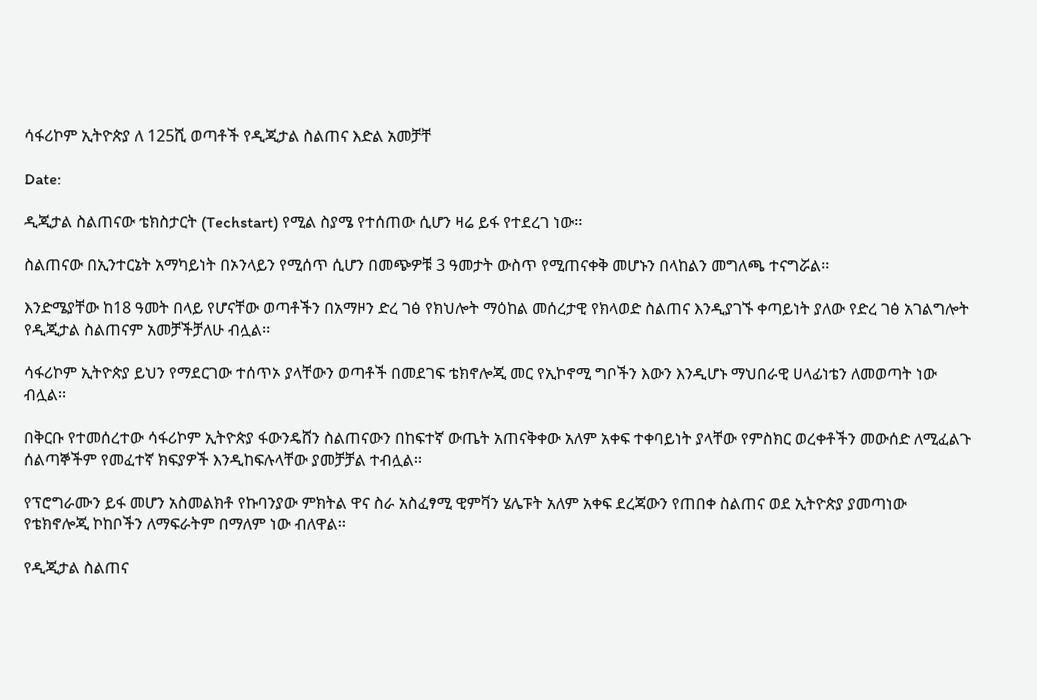ሳፋሪኮም ኢትዮጵያ ለ 125ሺ ወጣቶች የዲጂታል ስልጠና እድል አመቻቸ

Date:

ዲጂታል ስልጠናው ቴክስታርት (Techstart) የሚል ስያሜ የተሰጠው ሲሆን ዛሬ ይፋ የተደረገ ነው፡፡

ስልጠናው በኢንተርኔት አማካይነት በኦንላይን የሚሰጥ ሲሆን በመጭዎቹ 3 ዓመታት ውስጥ የሚጠናቀቅ መሆኑን በላከልን መግለጫ ተናግሯል፡፡

እንድሜያቸው ከ18 ዓመት በላይ የሆናቸው ወጣቶችን በአማዞን ድረ ገፅ የክህሎት ማዕከል መሰረታዊ የክላወድ ስልጠና እንዲያገኙ ቀጣይነት ያለው የድረ ገፅ አገልግሎት የዲጂታል ስልጠናም አመቻችቻለሁ ብሏል፡፡

ሳፋሪኮም ኢትዮጵያ ይህን የማደርገው ተሰጥኦ ያላቸውን ወጣቶች በመደገፍ ቴክኖሎጂ መር የኢኮኖሚ ግቦችን እውን እንዲሆኑ ማህበራዊ ሀላፊነቴን ለመወጣት ነው ብሏል፡፡

በቅርቡ የተመሰረተው ሳፋሪኮም ኢትዮጵያ ፋውንዴሸን ስልጠናውን በከፍተኛ ውጤት አጠናቅቀው አለም አቀፍ ተቀባይነት ያላቸው የምስክር ወረቀቶችን መውሰድ ለሚፈልጉ ሰልጣኞችም የመፈተኛ ክፍያዎች እንዲከፍሉላቸው ያመቻቻል ተብሏል፡፡

የፕሮግራሙን ይፋ መሆን አስመልክቶ የኩባንያው ምክትል ዋና ስራ አስፈፃሚ ዊምቫን ሄሌፑት አለም አቀፍ ደረጃውን የጠበቀ ስልጠና ወደ ኢትዮጵያ ያመጣነው የቴክኖሎጂ ኮከቦችን ለማፍራትም በማለም ነው ብለዋል፡፡

የዲጂታል ስልጠና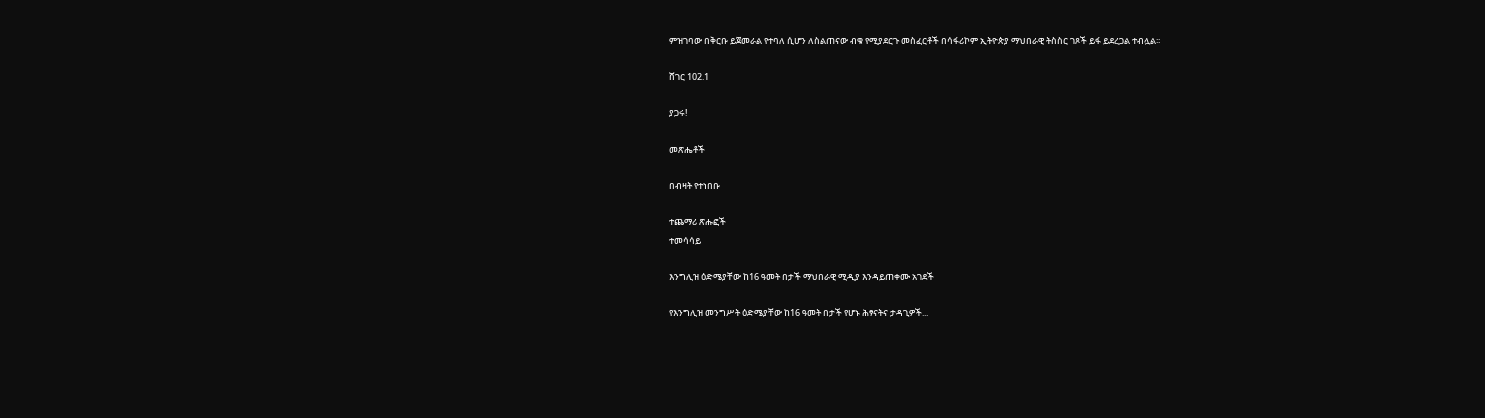ምዝገባው በቅርቡ ይጀመራል የተባለ ሲሆን ለስልጠናው ብቁ የሚያደርጉ መስፈርቶች በሳፋሪኮም ኢትዮጵያ ማህበራዊ ትስስር ገጾች ይፋ ይደረጋል ተብሏል፡፡

ሸገር 102.1

ያጋሩ!

መጽሔቶች

በብዛት የተነበቡ

ተጨማሪ ጽሑፎች
ተመሳሳይ

እንግሊዝ ዕድሜያቸው ከ16 ዓመት በታች ማህበራዊ ሚዲያ እንዳይጠቀሙ አገደች

የእንግሊዝ መንግሥት ዕድሜያቸው ከ16 ዓመት በታች የሆኑ ሕፃናትና ታዳጊዎች...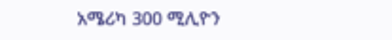አሜሪካ 300 ሚሊዮን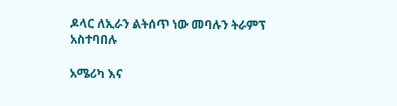ዶላር ለኢራን ልትሰጥ ነው መባሉን ትራምፕ አስተባበሉ

አሜሪካ እና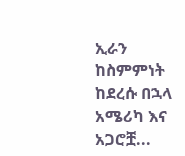ኢራን ከስምምነት ከደረሱ በኋላ አሜሪካ እና አጋሮቿ...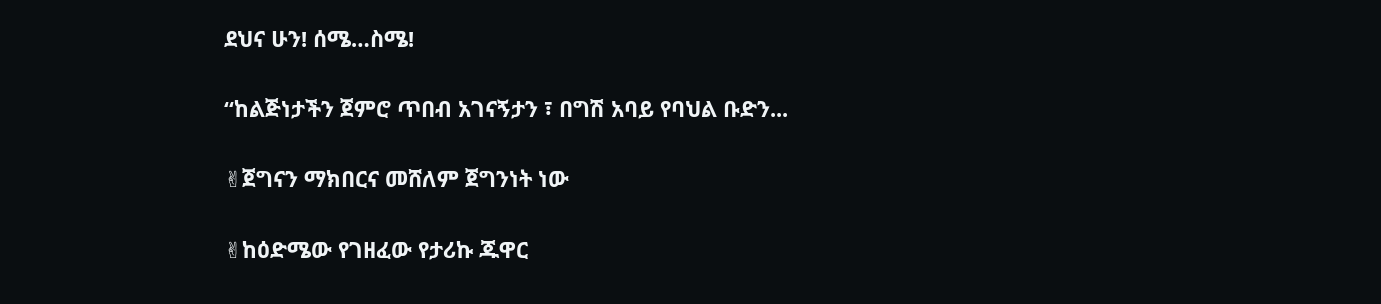ደህና ሁን! ሰሜ…ስሜ!

“ከልጅነታችን ጀምሮ ጥበብ አገናኝታን ፣ በግሽ አባይ የባህል ቡድን...

✌ጀግናን ማክበርና መሸለም ጀግንነት ነው

✌ከዕድሜው የገዘፈው የታሪኩ ጁዋር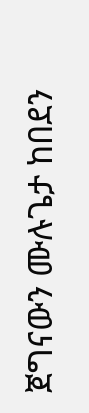ጀግናውን ሙሉጌታ ከበደን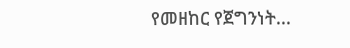የመዘከር የጀግንነት...